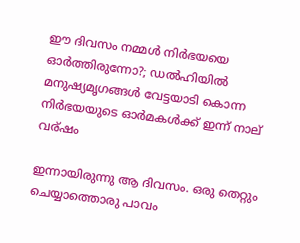ഈ ദിവസം നമ്മള്‍ നിര്‍ഭയയെ ഓര്‍ത്തിരുന്നോ?; ഡല്‍ഹിയില്‍ മനുഷ്യമൃഗങ്ങള്‍ വേട്ടയാടി കൊന്ന നിര്‍ഭയയുടെ ഓര്‍മകള്‍ക്ക് ഇന്ന് നാല് വര്ഷം

ഇന്നായിരുന്നു ആ ദിവസം. ഒരു തെറ്റും ചെയ്യാത്തൊരു പാവം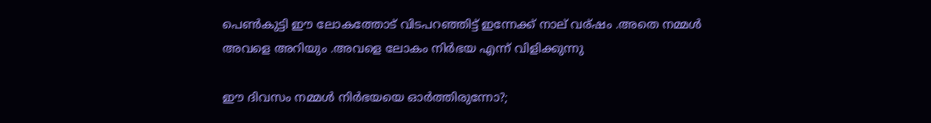പെണ്‍കുട്ടി ഈ ലോകത്തോട്‌ വിടപറഞ്ഞിട്ട് ഇന്നേക്ക് നാല് വര്ഷം .അതെ നമ്മള്‍ അവളെ അറിയും .അവളെ ലോകം നിര്‍ഭയ എന്ന് വിളിക്കുന്നു

ഈ ദിവസം നമ്മള്‍ നിര്‍ഭയയെ ഓര്‍ത്തിരുന്നോ?;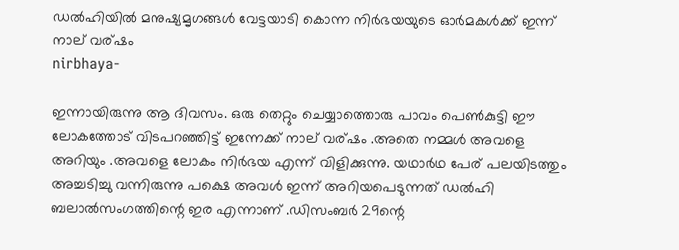ഡല്‍ഹിയില്‍ മനുഷ്യമൃഗങ്ങള്‍ വേട്ടയാടി കൊന്ന നിര്‍ഭയയുടെ ഓര്‍മകള്‍ക്ക് ഇന്ന് നാല് വര്ഷം
nirbhaya-

ഇന്നായിരുന്നു ആ ദിവസം. ഒരു തെറ്റും ചെയ്യാത്തൊരു പാവം പെണ്‍കുട്ടി ഈ ലോകത്തോട്‌ വിടപറഞ്ഞിട്ട് ഇന്നേക്ക് നാല് വര്ഷം .അതെ നമ്മള്‍ അവളെ അറിയും .അവളെ ലോകം നിര്‍ഭയ എന്ന് വിളിക്കുന്നു. യഥാര്‍ഥ പേര് പലയിടത്തും അച്ചടിച്ചു വന്നിരുന്നു പക്ഷെ അവള്‍ ഇന്ന് അറിയപെടുന്നത് ഡല്‍ഹി ബലാല്‍സംഗത്തിന്റെ ഇര എന്നാണ് .ഡിസംബര്‍ 29ന്റെ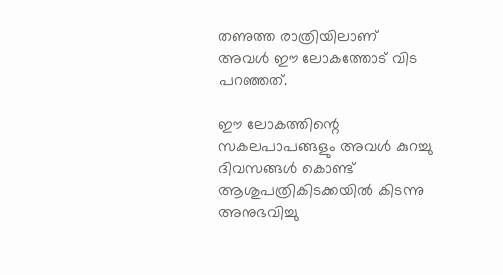തണുത്ത രാത്രിയിലാണ് അവള്‍ ഈ ലോകത്തോട് വിട പറഞ്ഞത്.

ഈ ലോകത്തിന്റെ സകലപാപങ്ങളും അവള്‍ കുറച്ചു ദിവസങ്ങള്‍ കൊണ്ട് ആശുപത്രികിടക്കയില്‍ കിടന്നു അനുഭവിച്ചു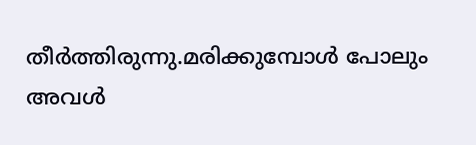തീര്‍ത്തിരുന്നു.മരിക്കുമ്പോള്‍ പോലും അവള്‍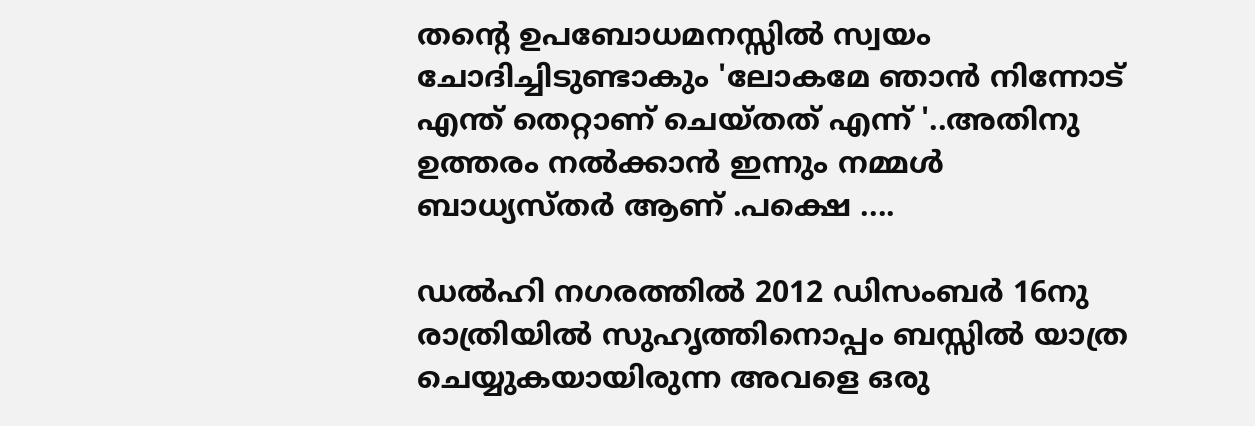തന്റെ ഉപബോധമനസ്സില്‍ സ്വയം ചോദിച്ചിടുണ്ടാകും 'ലോകമേ ഞാന്‍ നിന്നോട് എന്ത് തെറ്റാണ് ചെയ്തത് എന്ന് '..അതിനു ഉത്തരം നല്‍ക്കാന്‍ ഇന്നും നമ്മള്‍ ബാധ്യസ്തര്‍ ആണ് .പക്ഷെ ....

ഡല്‍ഹി നഗരത്തില്‍ 2012 ഡിസംബര്‍ 16നു രാത്രിയില്‍ സുഹൃത്തിനൊപ്പം ബസ്സില്‍ യാത്ര ചെയ്യുകയായിരുന്ന അവളെ ഒരു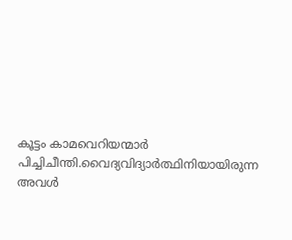കൂട്ടം കാമവെറിയന്മാര്‍ പിച്ചിചീന്തി.വൈദ്യവിദ്യാര്‍ത്ഥിനിയായിരുന്ന അവള്‍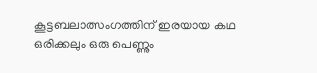കൂട്ടബലാത്സംഗത്തിന് ഇരയായ കഥ ഒരിക്കലും ഒരു പെണ്ണും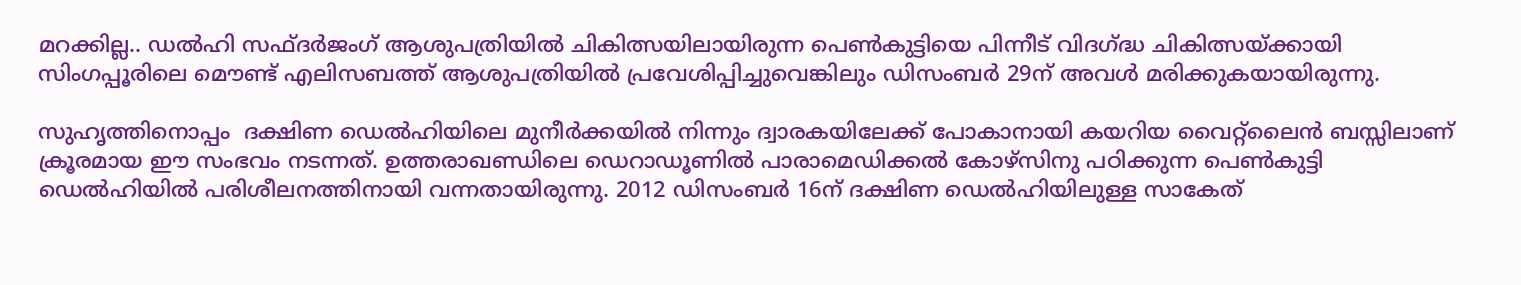മറക്കില്ല.. ഡല്‍ഹി സഫ്ദര്‍ജംഗ് ആശുപത്രിയില്‍ ചികിത്സയിലായിരുന്ന പെണ്‍കുട്ടിയെ പിന്നീട് വിദഗ്ദ്ധ ചികിത്സയ്ക്കായി സിംഗപ്പൂരിലെ മൌണ്ട് എലിസബത്ത് ആശുപത്രിയില്‍ പ്രവേശിപ്പിച്ചുവെങ്കിലും ഡിസംബര്‍ 29ന് അവള്‍ മരിക്കുകയായിരുന്നു.

സുഹൃത്തിനൊപ്പം  ദക്ഷിണ ഡെല്‍ഹിയിലെ മുനീര്‍ക്കയില്‍ നിന്നും ദ്വാരകയിലേക്ക് പോകാനായി കയറിയ വൈറ്റ്ലൈന്‍ ബസ്സിലാണ് ക്രൂരമായ ഈ സംഭവം നടന്നത്. ഉത്തരാഖണ്ഡിലെ ഡെറാഡൂണില്‍ പാരാമെഡിക്കല്‍ കോഴ്സിനു പഠിക്കുന്ന പെണ്‍കുട്ടി ഡെല്‍ഹിയില്‍ പരിശീലനത്തിനായി വന്നതായിരുന്നു. 2012 ഡിസംബര്‍ 16ന് ദക്ഷിണ ഡെല്‍ഹിയിലുള്ള സാകേത്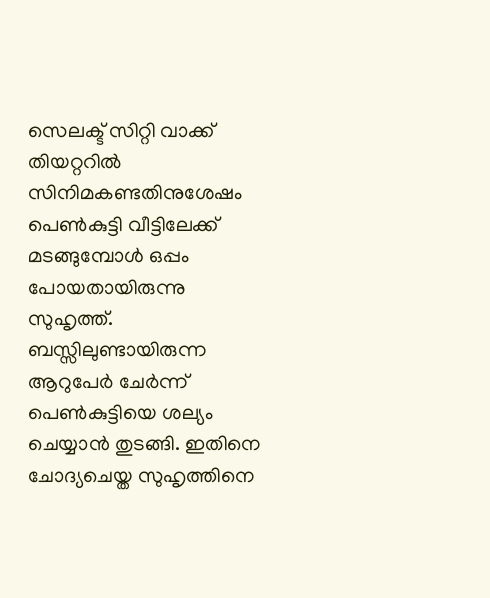സെലക്ട് സിറ്റി വാക്ക് തിയറ്ററില്‍ സിനിമകണ്ടതിനുശേഷം പെണ്‍കുട്ടി വീട്ടിലേക്ക് മടങ്ങുമ്പോള്‍ ഒപ്പം പോയതായിരുന്നു സുഹൃത്ത്. ബസ്സിലുണ്ടായിരുന്ന ആറുപേര്‍ ചേര്‍ന്ന് പെണ്‍കുട്ടിയെ ശല്യം ചെയ്യാന്‍ തുടങ്ങി. ഇതിനെ ചോദ്യചെയ്ത സുഹൃത്തിനെ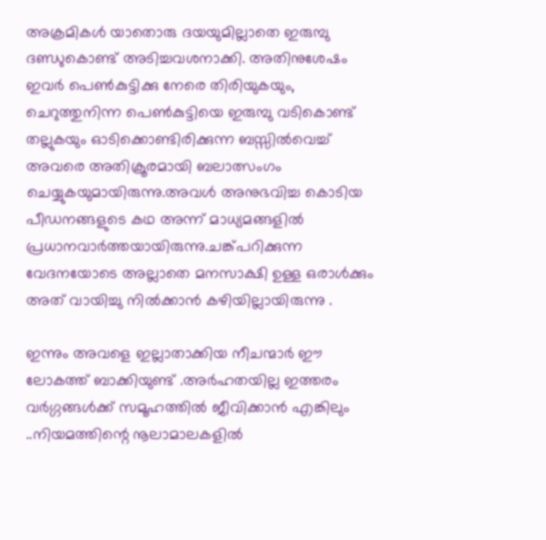അക്രമികള്‍ യാതൊരു ദയയുമില്ലാതെ ഇരുമ്പു ദണ്ഡുകൊണ്ട് അടിച്ചവശനാക്കി. അതിനുശേഷം ഇവര്‍ പെണ്‍കുട്ടിക്കു നേരെ തിരിയുകയും, ചെറുത്തുനിന്ന പെണ്‍കുട്ടിയെ ഇരുമ്പു വടികൊണ്ട് തല്ലുകയും ഓടിക്കൊണ്ടിരിക്കുന്ന ബസ്സില്‍വെച്ച് അവരെ അതിക്രൂരമായി ബലാത്സംഗം ചെയ്യുകയുമായിരുന്നു.അവള്‍ അനുഭവിച്ച കൊടിയ പീഡനങ്ങളുടെ കഥ അന്ന് മാധ്യമങ്ങളില്‍ പ്രധാനവാര്‍ത്തയായിരുന്നു.ചങ്ക്പറിക്കുന്ന വേദനയോടെ അല്ലാതെ മനസാക്ഷി ഉള്ള ഒരാള്‍ക്കും അത് വായിച്ചു നില്‍ക്കാന്‍ കഴിയില്ലായിരുന്നു .

ഇന്നും അവളെ ഇല്ലാതാക്കിയ നീചന്മാര്‍ ഈ ലോകത്ത് ബാക്കിയുണ്ട് .അര്‍ഹതയില്ല ഇത്തരം വര്‍ഗ്ഗങ്ങള്‍ക്ക് സമൂഹത്തില്‍ ജീവിക്കാന്‍ എങ്കിലും ..നിയമത്തിന്റെ നൂലാമാലകളില്‍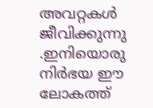അവറ്റകള്‍ ജീവിക്കുന്നു .ഇനിയൊരു നിര്‍ഭയ ഈ ലോകത്ത്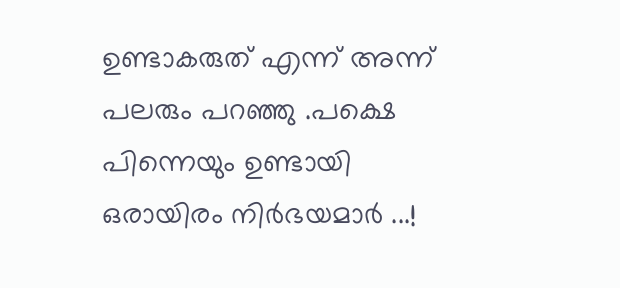ഉണ്ടാകരുത് എന്ന് അന്ന് പലരും പറഞ്ഞു .പക്ഷെ പിന്നെയും ഉണ്ടായി ഒരായിരം നിര്‍ഭയമാര്‍ ...!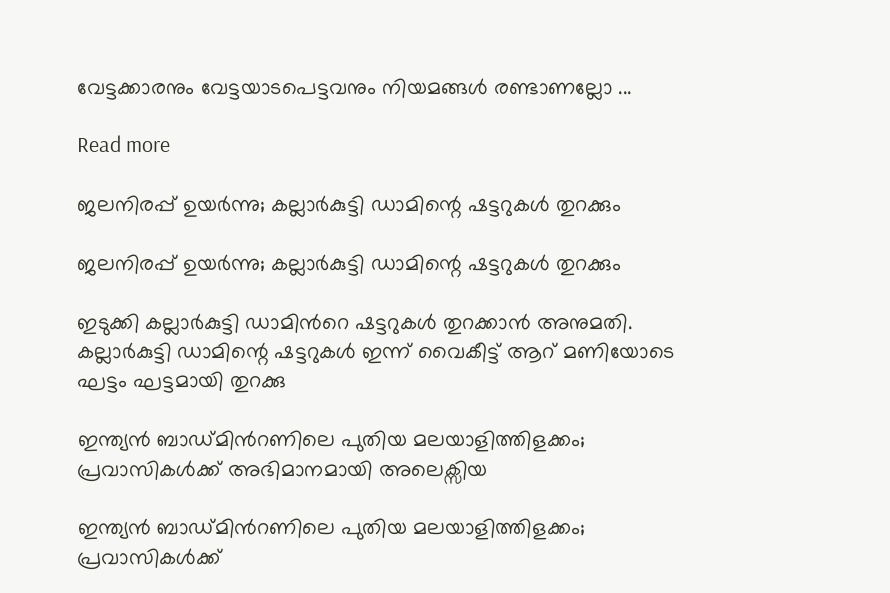വേട്ടക്കാരനും വേട്ടയാടപെട്ടവനും നിയമങ്ങള്‍ രണ്ടാണല്ലോ ...

Read more

ജലനിരപ്പ് ഉയർന്നു; കല്ലാർകുട്ടി ഡാമിന്റെ ഷട്ടറുകൾ തുറക്കും

ജലനിരപ്പ് ഉയർന്നു; കല്ലാർകുട്ടി ഡാമിന്റെ ഷട്ടറുകൾ തുറക്കും

ഇടുക്കി കല്ലാർകുട്ടി ഡാമിൻറെ ഷട്ടറുകൾ തുറക്കാൻ അനുമതി. കല്ലാർകുട്ടി ഡാമിന്റെ ഷട്ടറുകൾ ഇന്ന് വൈകീട്ട് ആറ് മണിയോടെ ഘട്ടം ഘട്ടമായി തുറക്കു

ഇന്ത്യൻ ബാഡ്മിന്‍റണിലെ പുതിയ മലയാളിത്തിളക്കം; പ്രവാസികൾക്ക് അഭിമാനമായി അലെക്സിയ

ഇന്ത്യൻ ബാഡ്മിന്‍റണിലെ പുതിയ മലയാളിത്തിളക്കം; പ്രവാസികൾക്ക്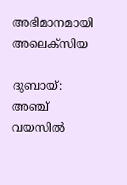അഭിമാനമായി അലെക്സിയ

ദുബായ്: അഞ്ച് വയസിൽ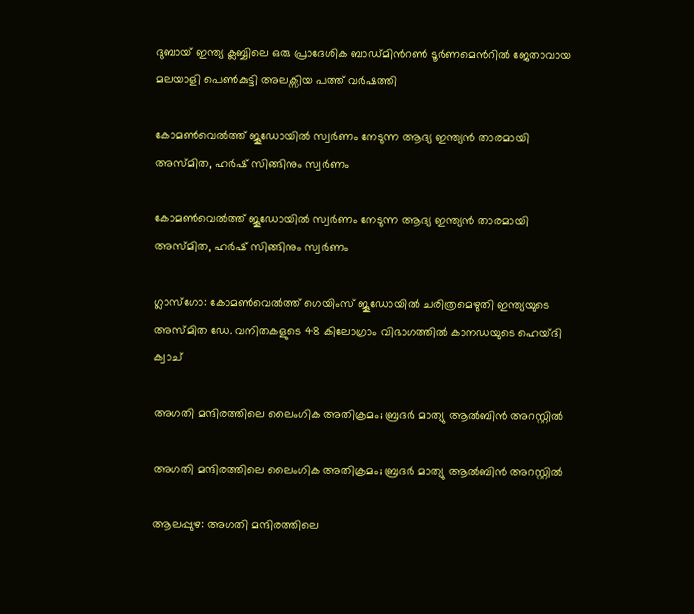ദുബായ് ഇന്ത്യ ക്ലബ്ബിലെ ഒരു പ്രാദേശിക ബാഡ്‌മിന്‍റൺ ടൂർണമെന്‍റിൽ ജേതാവായ മലയാളി പെൺകുട്ടി അലക്സിയ പത്ത് വർഷത്തി

കോമൺവെൽത്ത് ജൂഡോയിൽ സ്വർണം നേടുന്ന ആദ്യ ഇന്ത്യൻ താരമായി അസ്മിത, ഹർഷ് സിങ്ങിനും സ്വർണം

കോമൺവെൽത്ത് ജൂഡോയിൽ സ്വർണം നേടുന്ന ആദ്യ ഇന്ത്യൻ താരമായി അസ്മിത, ഹർഷ് സിങ്ങിനും സ്വർണം

ഗ്ലാസ്‌ഗോ: കോമൺവെൽത്ത് ഗെയിംസ് ജൂഡോയിൽ ചരിത്രമെഴുതി ഇന്ത്യയുടെ അസ്മിത ഡേ. വനിതകളുടെ 48 കിലോഗ്രാം വിഭാഗത്തിൽ കാനഡയുടെ ഹെയ്ദി ക്വാച്

അഗതി മന്ദിരത്തിലെ ലൈംഗിക അതിക്രമം; ബ്രദർ മാത്യു ആൽബിൻ അറസ്റ്റിൽ

അഗതി മന്ദിരത്തിലെ ലൈംഗിക അതിക്രമം; ബ്രദർ മാത്യു ആൽബിൻ അറസ്റ്റിൽ

ആലപ്പുഴ: അഗതി മന്ദിരത്തിലെ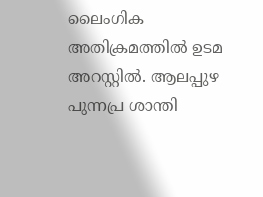ലൈംഗിക അതിക്രമത്തിൽ ഉടമ അറസ്റ്റിൽ. ആലപ്പുഴ പുന്നപ്ര ശാന്തി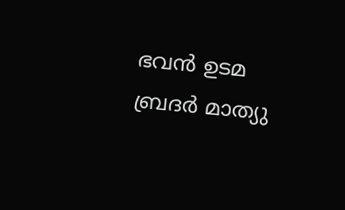ഭവൻ ഉടമ ബ്രദർ മാത്യു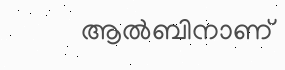ആൽബിനാണ്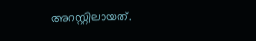അറസ്റ്റിലായത്.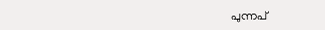പുന്നപ്